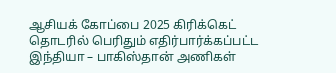ஆசியக் கோப்பை 2025 கிரிக்கெட் தொடரில் பெரிதும் எதிர்பார்க்கப்பட்ட இந்தியா – பாகிஸ்தான் அணிகள்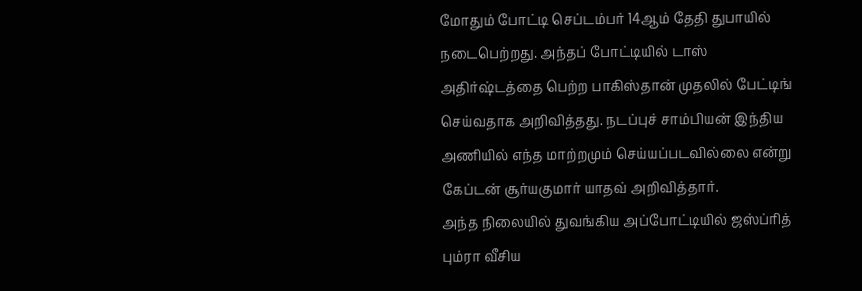மோதும் போட்டி செப்டம்பர் 14ஆம் தேதி துபாயில் நடைபெற்றது. அந்தப் போட்டியில் டாஸ் அதிர்ஷ்டத்தை பெற்ற பாகிஸ்தான் முதலில் பேட்டிங் செய்வதாக அறிவித்தது. நடப்புச் சாம்பியன் இந்திய அணியில் எந்த மாற்றமும் செய்யப்படவில்லை என்று கேப்டன் சூர்யகுமார் யாதவ் அறிவித்தார்.
அந்த நிலையில் துவங்கிய அப்போட்டியில் ஜஸ்ப்ரித் பும்ரா வீசிய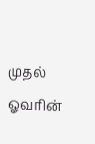முதல் ஓவரின்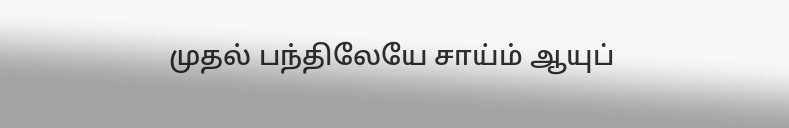முதல் பந்திலேயே சாய்ம் ஆயுப்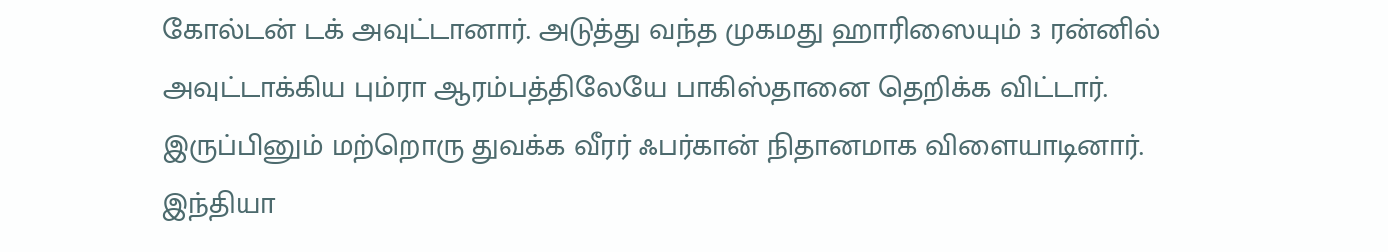கோல்டன் டக் அவுட்டானார். அடுத்து வந்த முகமது ஹாரிஸையும் 3 ரன்னில் அவுட்டாக்கிய பும்ரா ஆரம்பத்திலேயே பாகிஸ்தானை தெறிக்க விட்டார். இருப்பினும் மற்றொரு துவக்க வீரர் ஃபர்கான் நிதானமாக விளையாடினார்.
இந்தியா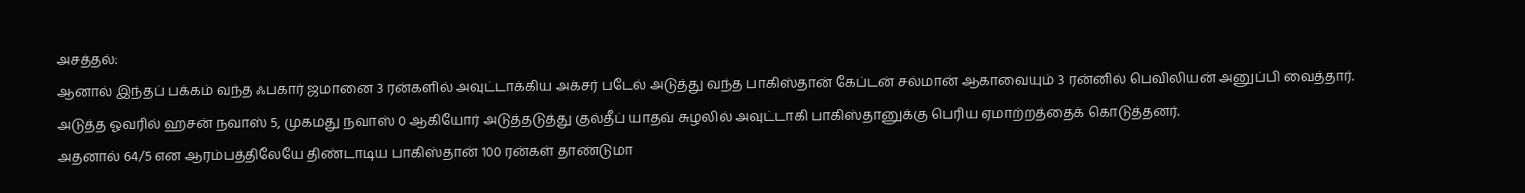அசத்தல்:
ஆனால் இந்தப் பக்கம் வந்த ஃபகார் ஜமானை 3 ரன்களில் அவுட்டாக்கிய அக்சர் படேல் அடுத்து வந்த பாகிஸ்தான் கேப்டன் சல்மான் ஆகாவையும் 3 ரன்னில் பெவிலியன் அனுப்பி வைத்தார். அடுத்த ஓவரில் ஹசன் நவாஸ் 5, முகமது நவாஸ் 0 ஆகியோர் அடுத்தடுத்து குல்தீப் யாதவ் சுழலில் அவுட்டாகி பாகிஸ்தானுக்கு பெரிய ஏமாற்றத்தைக் கொடுத்தனர்.
அதனால் 64/5 என ஆரம்பத்திலேயே திண்டாடிய பாகிஸ்தான் 100 ரன்கள் தாண்டுமா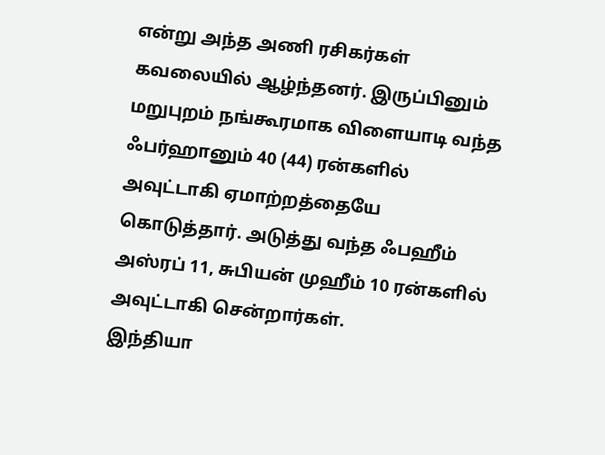என்று அந்த அணி ரசிகர்கள் கவலையில் ஆழ்ந்தனர். இருப்பினும் மறுபுறம் நங்கூரமாக விளையாடி வந்த ஃபர்ஹானும் 40 (44) ரன்களில் அவுட்டாகி ஏமாற்றத்தையே கொடுத்தார். அடுத்து வந்த ஃபஹீம் அஸ்ரப் 11, சுபியன் முஹீம் 10 ரன்களில் அவுட்டாகி சென்றார்கள்.
இந்தியா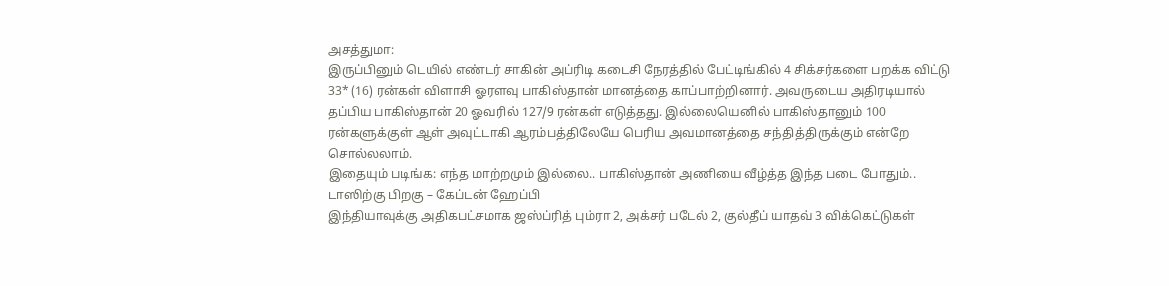அசத்துமா:
இருப்பினும் டெயில் எண்டர் சாகின் அப்ரிடி கடைசி நேரத்தில் பேட்டிங்கில் 4 சிக்சர்களை பறக்க விட்டு 33* (16) ரன்கள் விளாசி ஓரளவு பாகிஸ்தான் மானத்தை காப்பாற்றினார். அவருடைய அதிரடியால் தப்பிய பாகிஸ்தான் 20 ஓவரில் 127/9 ரன்கள் எடுத்தது. இல்லையெனில் பாகிஸ்தானும் 100 ரன்களுக்குள் ஆள் அவுட்டாகி ஆரம்பத்திலேயே பெரிய அவமானத்தை சந்தித்திருக்கும் என்றே சொல்லலாம்.
இதையும் படிங்க: எந்த மாற்றமும் இல்லை.. பாகிஸ்தான் அணியை வீழ்த்த இந்த படை போதும்.. டாஸிற்கு பிறகு – கேப்டன் ஹேப்பி
இந்தியாவுக்கு அதிகபட்சமாக ஜஸ்ப்ரித் பும்ரா 2, அக்சர் படேல் 2, குல்தீப் யாதவ் 3 விக்கெட்டுகள்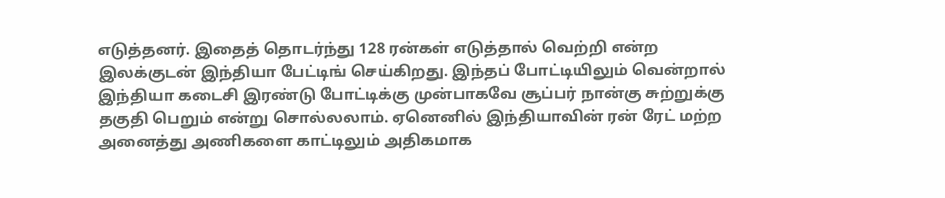எடுத்தனர். இதைத் தொடர்ந்து 128 ரன்கள் எடுத்தால் வெற்றி என்ற இலக்குடன் இந்தியா பேட்டிங் செய்கிறது. இந்தப் போட்டியிலும் வென்றால் இந்தியா கடைசி இரண்டு போட்டிக்கு முன்பாகவே சூப்பர் நான்கு சுற்றுக்கு தகுதி பெறும் என்று சொல்லலாம். ஏனெனில் இந்தியாவின் ரன் ரேட் மற்ற அனைத்து அணிகளை காட்டிலும் அதிகமாக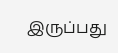இருப்பது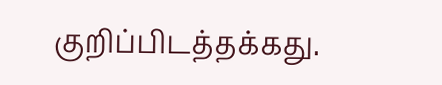குறிப்பிடத்தக்கது.